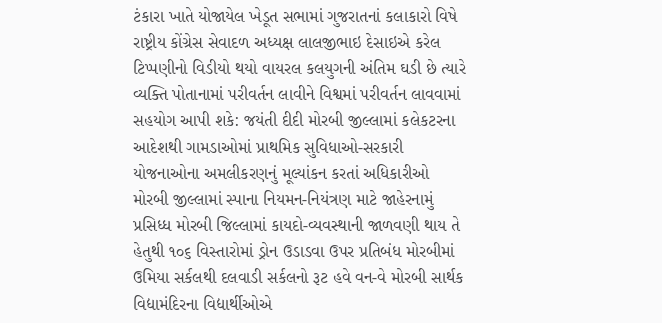ટંકારા ખાતે યોજાયેલ ખેડૂત સભામાં ગુજરાતનાં કલાકારો વિષે રાષ્ટ્રીય કોંગ્રેસ સેવાદળ અધ્યક્ષ લાલજીભાઇ દેસાઇએ કરેલ ટિપ્પણીનો વિડીયો થયો વાયરલ કલયુગની અંતિમ ઘડી છે ત્યારે વ્યક્તિ પોતાનામાં પરીવર્તન લાવીને વિશ્વમાં પરીવર્તન લાવવામાં સહયોગ આપી શકે: જયંતી દીદી મોરબી જીલ્લામાં કલેકટરના આદેશથી ગામડાઓમાં પ્રાથમિક સુવિધાઓ-સરકારી યોજનાઓના અમલીકરણનું મૂલ્યાંકન કરતાં અધિકારીઓ મોરબી જીલ્લામાં સ્પાના નિયમન-નિયંત્રણ માટે જાહેરનામું પ્રસિધ્ધ મોરબી જિલ્લામાં કાયદો-વ્યવસ્થાની જાળવણી થાય તે હેતુથી ૧૦૬ વિસ્તારોમાં ડ્રોન ઉડાડવા ઉપર પ્રતિબંધ મોરબીમાં ઉમિયા સર્કલથી દલવાડી સર્કલનો રૂટ હવે વન-વે મોરબી સાર્થક વિદ્યામંદિરના વિદ્યાર્થીઓએ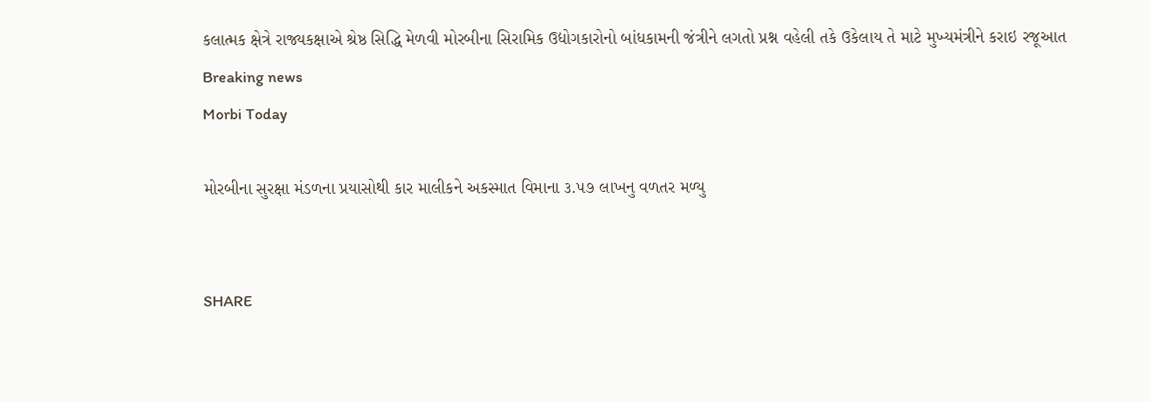કલાત્મક ક્ષેત્રે રાજ્યકક્ષાએ શ્રેષ્ઠ સિદ્ધિ મેળવી મોરબીના સિરામિક ઉદ્યોગકારોનો બાંધકામની જંત્રીને લગતો પ્રશ્ન વહેલી તકે ઉકેલાય તે માટે મુખ્યમંત્રીને કરાઇ રજૂઆત
Breaking news
Morbi Today

મોરબીના સુરક્ષા મંડળના પ્રયાસોથી કાર માલીકને અકસ્માત વિમાના ૩.૫૭ લાખનુ વળતર મળ્યુ


SHARE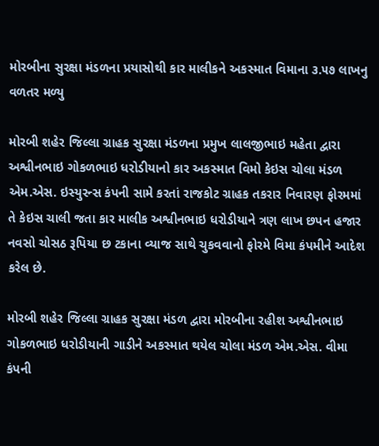મોરબીના સુરક્ષા મંડળના પ્રયાસોથી કાર માલીકને અકસ્માત વિમાના ૩.૫૭ લાખનુ વળતર મળ્યુ

મોરબી શહેર જિલ્લા ગ્રાહક સુરક્ષા મંડળના પ્રમુખ લાલજીભાઇ મહેતા દ્વારા અશ્વીનભાઇ ગોકળભાઇ ધરોડીયાનો કાર અકસ્માત વિમો કેઇસ ચોલા મંડળ એમ.એસ. ઇસ્યુરન્સ કંપની સામે કરતાં રાજકોટ ગ્રાહક તકરાર નિવારણ ફોરમમાં તે કેઇસ ચાલી જતા કાર માલીક અશ્વીનભાઇ ધરોડીયાને ત્રણ લાખ છપન હજાર નવસો ચોસઠ રૂપિયા છ ટકાના વ્યાજ સાથે ચુકવવાનો ફોરમે વિમા કંપમીને આદેશ કરેલ છે.

મોરબી શહેર જિલ્લા ગ્રાહક સુરક્ષા મંડળ દ્વારા મોરબીના રહીશ અશ્વીનભાઇ ગોકળભાઇ ધરોડીયાની ગાડીને અકસ્માત થયેલ ચોલા મંડળ એમ.એસ. વીમા કંપની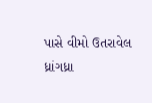પાસે વીમો ઉતરાવેલ ધ્રાંગધ્રા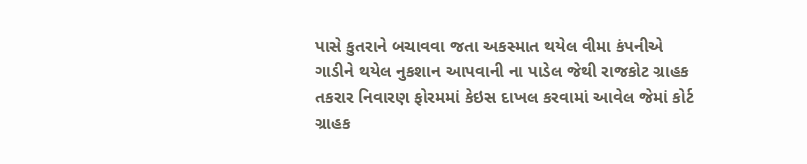પાસે કુતરાને બચાવવા જતા અકસ્માત થયેલ વીમા કંપનીએ ગાડીને થયેલ નુકશાન આપવાની ના પાડેલ જેથી રાજકોટ ગ્રાહક તકરાર નિવારણ ફોરમમાં કેઇસ દાખલ કરવામાં આવેલ જેમાં કોર્ટ ગ્રાહક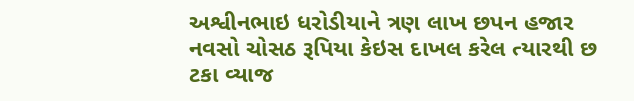અશ્વીનભાઇ ધરોડીયાને ત્રણ લાખ છપન હજાર નવસો ચોસઠ રૂપિયા કેઇસ દાખલ કરેલ ત્યારથી છ ટકા વ્યાજ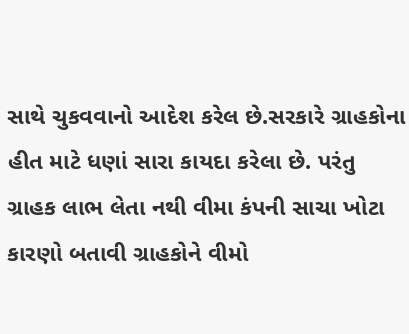સાથે ચુકવવાનો આદેશ કરેલ છે.સરકારે ગ્રાહકોના હીત માટે ધણાં સારા કાયદા કરેલા છે. પરંતુ ગ્રાહક લાભ લેતા નથી વીમા કંપની સાચા ખોટા કારણો બતાવી ગ્રાહકોને વીમો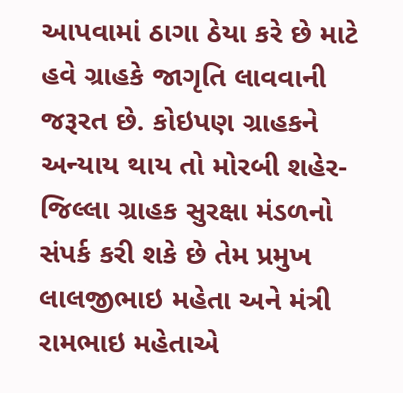આપવામાં ઠાગા ઠેયા કરે છે માટે હવે ગ્રાહકે જાગૃતિ લાવવાની જરૂરત છે. કોઇપણ ગ્રાહકને અન્યાય થાય તો મોરબી શહેર-જિલ્લા ગ્રાહક સુરક્ષા મંડળનો સંપર્ક કરી શકે છે તેમ પ્રમુખ લાલજીભાઇ મહેતા અને મંત્રી રામભાઇ મહેતાએ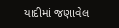યાદીમાં જણાવેલ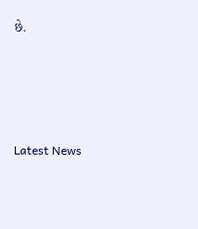છે.






Latest News